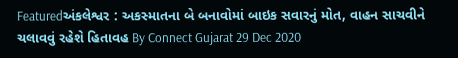Featuredઅંકલેશ્વર : અકસ્માતના બે બનાવોમાં બાઇક સવારનું મોત, વાહન સાચવીને ચલાવવું રહેશે હિતાવહ By Connect Gujarat 29 Dec 2020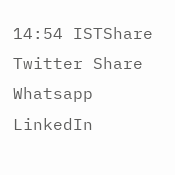14:54 ISTShare Twitter Share Whatsapp LinkedIn